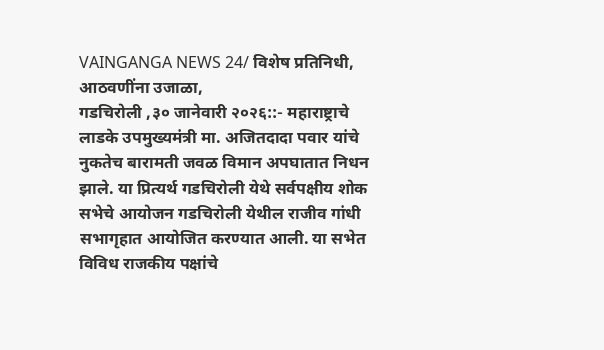VAINGANGA NEWS 24/ विशेष प्रतिनिधी,
आठवणींना उजाळा,
गडचिरोली ,३० जानेवारी २०२६::- महाराष्ट्राचे लाडके उपमुख्यमंत्री मा. अजितदादा पवार यांचे नुकतेच बारामती जवळ विमान अपघातात निधन झाले. या प्रित्यर्थ गडचिरोली येथे सर्वपक्षीय शोक सभेचे आयोजन गडचिरोली येथील राजीव गांधी सभागृहात आयोजित करण्यात आली. या सभेत विविध राजकीय पक्षांचे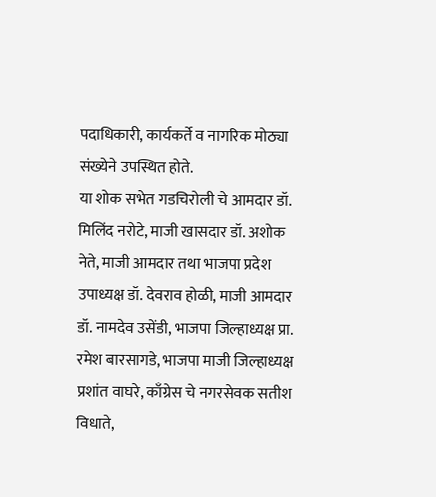पदाधिकारी, कार्यकर्ते व नागरिक मोठ्या संख्येने उपस्थित होते.
या शोक सभेत गडचिरोली चे आमदार डॉ. मिलिंद नरोटे, माजी खासदार डॉ. अशोक नेते, माजी आमदार तथा भाजपा प्रदेश उपाध्यक्ष डॉ. देवराव होळी, माजी आमदार डॉ. नामदेव उसेंडी, भाजपा जिल्हाध्यक्ष प्रा. रमेश बारसागडे, भाजपा माजी जिल्हाध्यक्ष प्रशांत वाघरे, काँग्रेस चे नगरसेवक सतीश विधाते,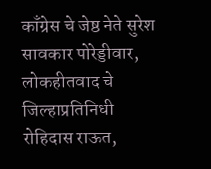काँग्रेस चे जेष्ठ नेते सुरेश सावकार पोरेड्डीवार, लोकहीतवाद चे जिल्हाप्रतिनिधी रोहिदास राऊत,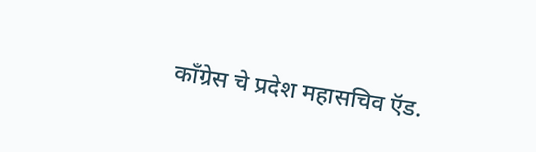काँग्रेस चे प्रदेश महासचिव ऍड.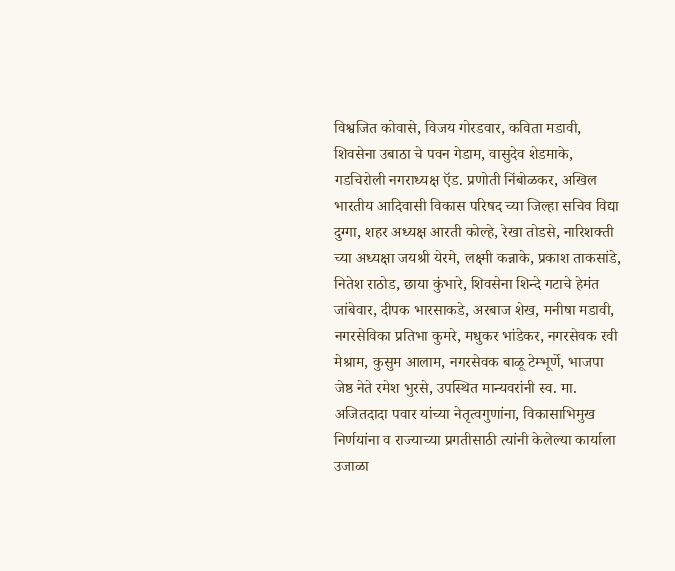विश्वजित कोवासे, विजय गोरडवार, कविता मडावी, शिवसेना उबाठा चे पवन गेडाम, वासुदेव शेडमाके, गडचिरोली नगराध्यक्ष ऍड. प्रणोती निंबोळकर, अखिल भारतीय आदिवासी विकास परिषद च्या जिल्हा सचिव विद्या दुग्गा, शहर अध्यक्ष आरती कोल्हे, रेखा तोडसे, नारिशक्ती च्या अध्यक्षा जयश्री येरमे, लक्ष्मी कन्नाके, प्रकाश ताकसांडे, नितेश राठोड, छाया कुंभारे, शिवसेना शिन्दे गटाचे हेमंत जांबेवार, दीपक भारसाकडे, अरबाज शेख, मनीषा मडावी, नगरसेविका प्रतिभा कुमरे, मधुकर भांडेकर, नगरसेवक रवी मेश्राम, कुसुम आलाम, नगरसेवक बाळू टेम्भूर्णे, भाजपा जेष्ठ नेते रमेश भुरसे, उपस्थित मान्यवरांनी स्व. मा. अजितदादा पवार यांच्या नेतृत्वगुणांना, विकासाभिमुख निर्णयांना व राज्याच्या प्रगतीसाठी त्यांनी केलेल्या कार्याला उजाळा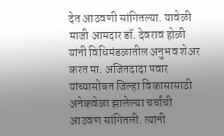देत आठवणी सांगितल्या. यावेळी माजी आमदार डॉ. देवराव होळी यांनी विधिमंडळातील अनुभव शेअर करत मा. अजितदादा पवार यांच्यासोबत जिल्हा विकासासाठी अनेकवेळा झालेल्या चर्चांची आठवण सांगितली. त्यांनी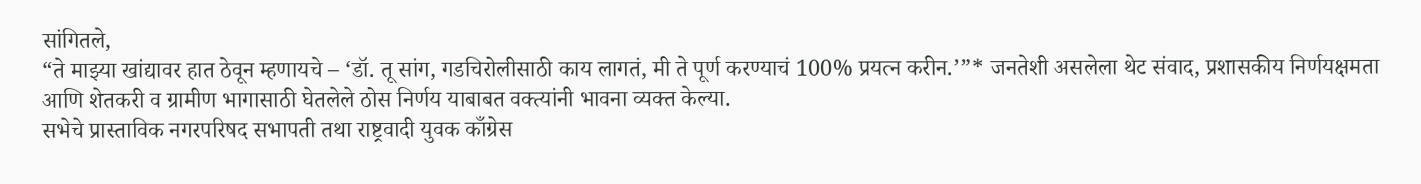सांगितले,
“ते माझ्या खांद्यावर हात ठेवून म्हणायचे – ‘डॉ. तू सांग, गडचिरोलीसाठी काय लागतं, मी ते पूर्ण करण्याचं 100% प्रयत्न करीन.’”* जनतेशी असलेला थेट संवाद, प्रशासकीय निर्णयक्षमता आणि शेतकरी व ग्रामीण भागासाठी घेतलेले ठोस निर्णय याबाबत वक्त्यांनी भावना व्यक्त केल्या.
सभेचे प्रास्ताविक नगरपरिषद सभापती तथा राष्ट्रवादी युवक काँग्रेस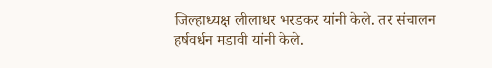जिल्हाध्यक्ष लीलाधर भरडकर यांनी केले. तर संचालन हर्षवर्धन मडावी यांनी केले.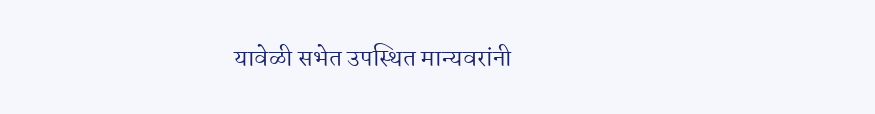यावेळी सभेत उपस्थित मान्यवरांनी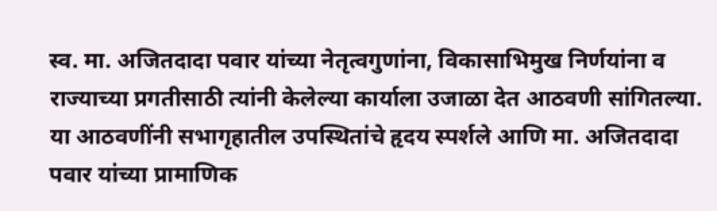स्व. मा. अजितदादा पवार यांच्या नेतृत्वगुणांना, विकासाभिमुख निर्णयांना व राज्याच्या प्रगतीसाठी त्यांनी केलेल्या कार्याला उजाळा देत आठवणी सांगितल्या.
या आठवणींनी सभागृहातील उपस्थितांचे हृदय स्पर्शले आणि मा. अजितदादा पवार यांच्या प्रामाणिक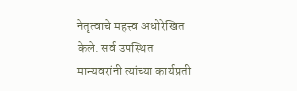नेतृत्वाचे महत्त्व अधोरेखित केले. सर्व उपस्थित मान्यवरांनी त्यांच्या कार्यप्रती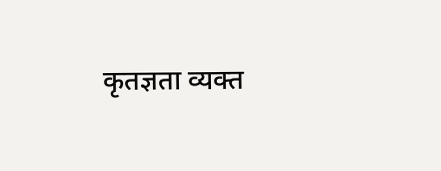कृतज्ञता व्यक्त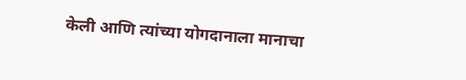केली आणि त्यांच्या योगदानाला मानाचा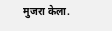मुजरा केला.